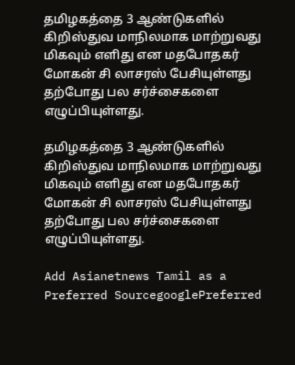தமிழகத்தை 3 ஆண்டுகளில் கிறிஸ்துவ மாநிலமாக மாற்றுவது மிகவும் எளிது என மதபோதகர் மோகன் சி லாசரஸ் பேசியுள்ளது தற்போது பல சர்ச்சைகளை எழுப்பியுள்ளது.

தமிழகத்தை 3 ஆண்டுகளில் கிறிஸ்துவ மாநிலமாக மாற்றுவது மிகவும் எளிது என மதபோதகர் மோகன் சி லாசரஸ் பேசியுள்ளது தற்போது பல சர்ச்சைகளை எழுப்பியுள்ளது.

Add Asianetnews Tamil as a Preferred SourcegooglePreferred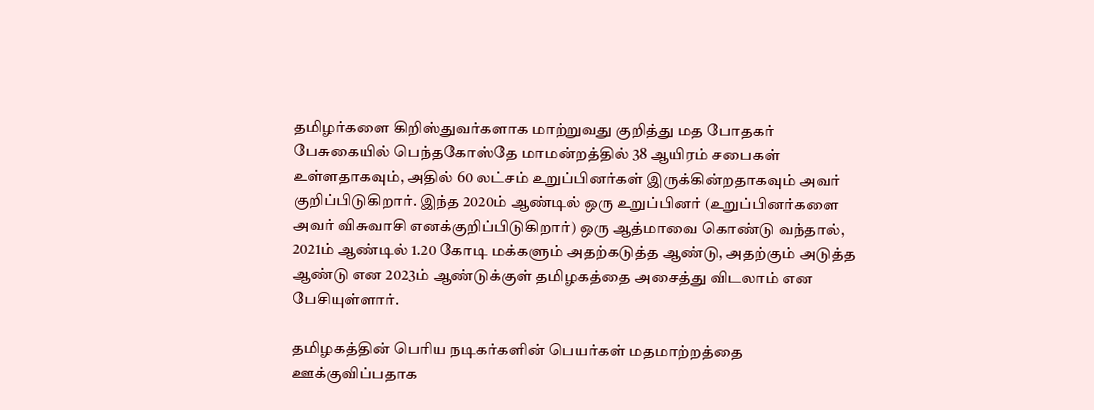தமிழர்களை கிறிஸ்துவர்களாக மாற்றுவது குறித்து மத போதகர் பேசுகையில் பெந்தகோஸ்தே மாமன்றத்தில் 38 ஆயிரம் சபைகள் உள்ளதாகவும், அதில் 60 லட்சம் உறுப்பினர்கள் இருக்கின்றதாகவும் அவர் குறிப்பிடுகிறார். இந்த 2020ம் ஆண்டில் ஒரு உறுப்பினர் (உறுப்பினர்களை அவர் விசுவாசி எனக்குறிப்பிடுகிறார்) ஒரு ஆத்மாவை கொண்டு வந்தால், 2021ம் ஆண்டில் 1.20 கோடி மக்களும் அதற்கடுத்த ஆண்டு, அதற்கும் அடுத்த ஆண்டு என 2023ம் ஆண்டுக்குள் தமிழகத்தை அசைத்து விடலாம் என பேசியுள்ளார்.

தமிழகத்தின் பெரிய நடிகர்களின் பெயர்கள் மதமாற்றத்தை ஊக்குவிப்பதாக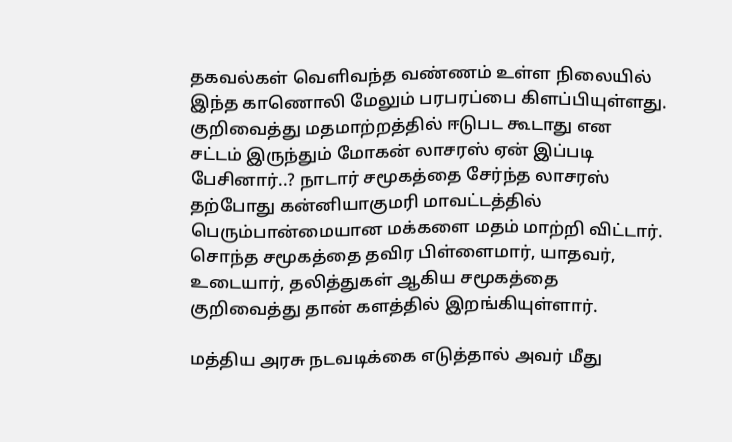தகவல்கள் வெளிவந்த வண்ணம் உள்ள நிலையில் இந்த காணொலி மேலும் பரபரப்பை கிளப்பியுள்ளது. குறிவைத்து மதமாற்றத்தில் ஈடுபட கூடாது என சட்டம் இருந்தும் மோகன் லாசரஸ் ஏன் இப்படி பேசினார்..? நாடார் சமூகத்தை சேர்ந்த லாசரஸ் தற்போது கன்னியாகுமரி மாவட்டத்தில் பெரும்பான்மையான மக்களை மதம் மாற்றி விட்டார். சொந்த சமூகத்தை தவிர பிள்ளைமார், யாதவர், உடையார், தலித்துகள் ஆகிய சமூகத்தை குறிவைத்து தான் களத்தில் இறங்கியுள்ளார்.

மத்திய அரசு நடவடிக்கை எடுத்தால் அவர் மீது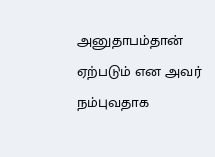அனுதாபம்தான் ஏற்படும் என அவர் நம்புவதாக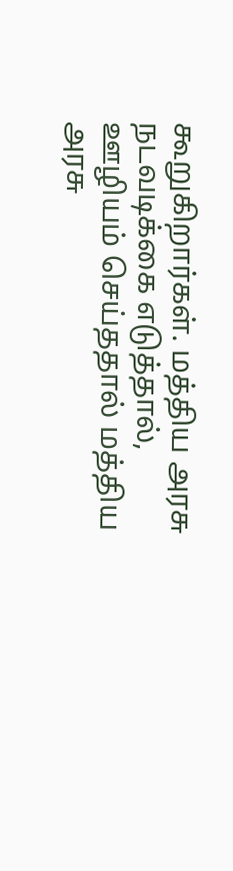கூறுகிறார்கள். மத்திய அரசு நடவடிக்கை எடுத்தால், ஊழியம் செய்ததால் மத்திய அரசு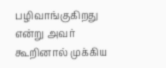பழிவாங்குகிறது என்று அவர் கூறினால் முக்கிய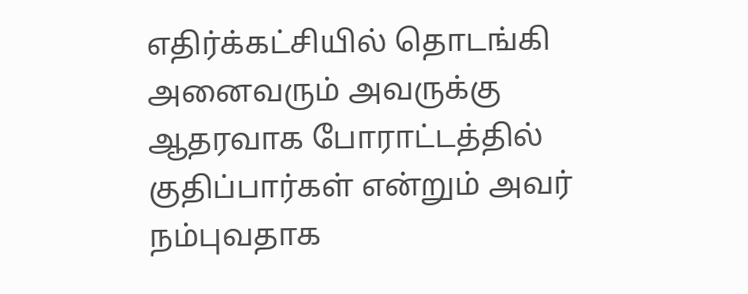எதிர்க்கட்சியில் தொடங்கி அனைவரும் அவருக்கு ஆதரவாக போராட்டத்தில் குதிப்பார்கள் என்றும் அவர் நம்புவதாக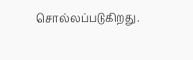சொல்லப்படுகிறது.